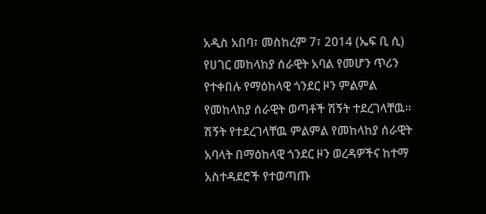አዲስ አበባ፣ መስከረም 7፣ 2014 (ኤፍ ቢ ሲ) የሀገር መከላከያ ሰራዊት አባል የመሆን ጥሪን የተቀበሉ የማዕከላዊ ጎንደር ዞን ምልምል የመከላከያ ሰራዊት ወጣቶች ሽኝት ተደረገላቸዉ።
ሽኝት የተደረገላቸዉ ምልምል የመከላከያ ሰራዊት አባላት በማዕከላዊ ጎንደር ዞን ወረዳዎችና ከተማ አስተዳደሮች የተወጣጡ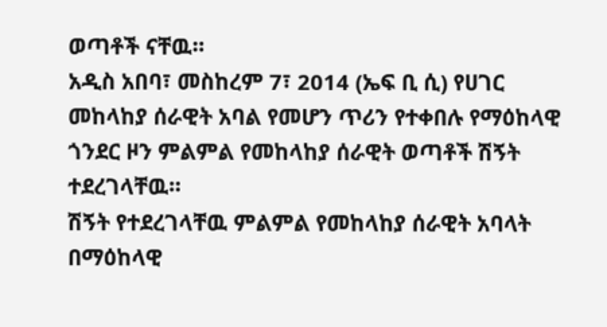ወጣቶች ናቸዉ።
አዲስ አበባ፣ መስከረም 7፣ 2014 (ኤፍ ቢ ሲ) የሀገር መከላከያ ሰራዊት አባል የመሆን ጥሪን የተቀበሉ የማዕከላዊ ጎንደር ዞን ምልምል የመከላከያ ሰራዊት ወጣቶች ሽኝት ተደረገላቸዉ።
ሽኝት የተደረገላቸዉ ምልምል የመከላከያ ሰራዊት አባላት በማዕከላዊ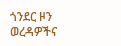ጎንደር ዞን ወረዳዎችና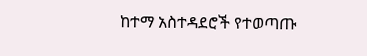ከተማ አስተዳደሮች የተወጣጡ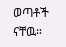ወጣቶች ናቸዉ።